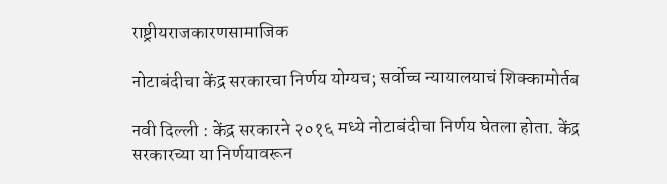राष्ट्रीयराजकारणसामाजिक

नोटाबंदीचा केंद्र सरकारचा निर्णय योग्यच; सर्वोच्च न्यायालयाचं शिक्कामोर्तब

नवी दिल्ली : केंद्र सरकारने २०१६ मध्ये नोटाबंदीचा निर्णय घेतला होता. केंद्र सरकारच्या या निर्णयावरून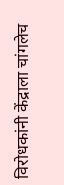विरोधकांनी केंद्राला चांगलेच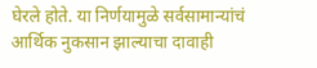घेरले होते. या निर्णयामुळे सर्वसामान्यांचं आर्थिक नुकसान झाल्याचा दावाही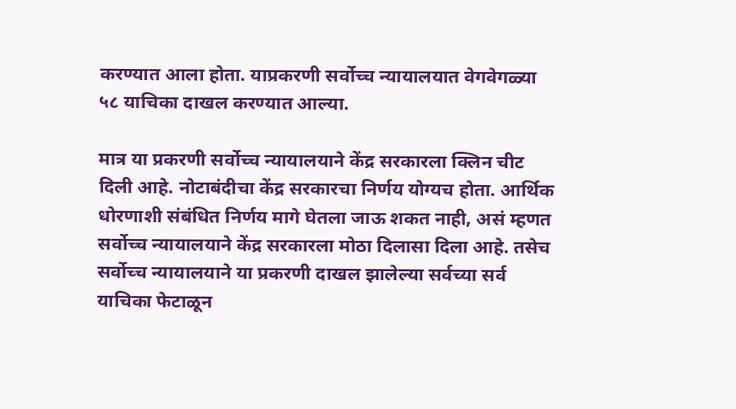करण्यात आला होता. याप्रकरणी सर्वोच्च न्यायालयात वेगवेगळ्या ५८ याचिका दाखल करण्यात आल्या.

मात्र या प्रकरणी सर्वोच्च न्यायालयाने केंद्र सरकारला क्लिन चीट दिली आहे. नोटाबंदीचा केंद्र सरकारचा निर्णय योग्यच होता. आर्थिक धोरणाशी संबंधित निर्णय मागे घेतला जाऊ शकत नाही, असं म्हणत सर्वोच्च न्यायालयाने केंद्र सरकारला मोठा दिलासा दिला आहे. तसेच सर्वोच्च न्यायालयाने या प्रकरणी दाखल झालेल्या सर्वच्या सर्व याचिका फेटाळून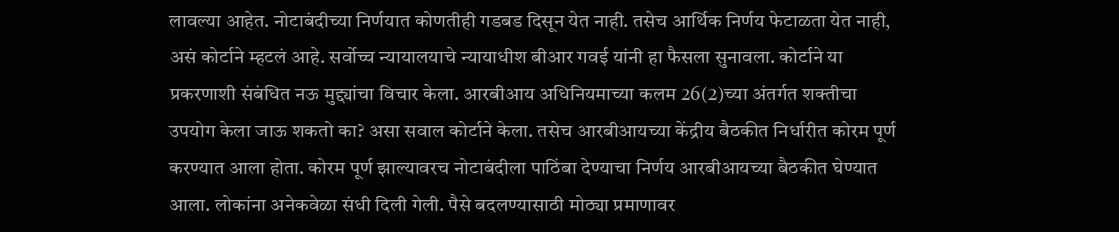लावल्या आहेत. नोटाबंदीच्या निर्णयात कोणतीही गडबड दिसून येत नाही. तसेच आर्थिक निर्णय फेटाळता येत नाही, असं कोर्टाने म्हटलं आहे. सर्वोच्च न्यायालयाचे न्यायाधीश बीआर गवई यांनी हा फैसला सुनावला. कोर्टाने या प्रकरणाशी संबंधित नऊ मुद्द्यांचा विचार केला. आरबीआय अधिनियमाच्या कलम 26(2)च्या अंतर्गत शक्तीचा उपयोग केला जाऊ शकतो का? असा सवाल कोर्टाने केला. तसेच आरबीआयच्या केंद्रीय बैठकीत निर्धारीत कोरम पूर्ण करण्यात आला होता. कोरम पूर्ण झाल्यावरच नोटाबंदीला पाठिंबा देण्याचा निर्णय आरबीआयच्या बैठकीत घेण्यात आला. लोकांना अनेकवेळा संधी दिली गेली. पैसे बदलण्यासाठी मोठ्या प्रमाणावर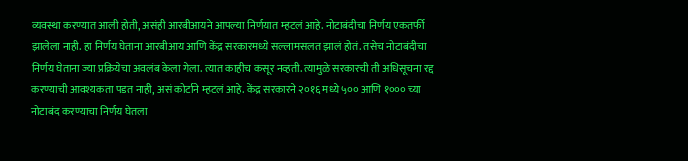व्यवस्था करण्यात आली होती, असंही आरबीआयने आपल्या निर्णयात म्हटलं आहे. नोटाबंदीचा निर्णय एकतर्फी झालेला नाही. हा निर्णय घेताना आरबीआय आणि केंद्र सरकारमध्ये सल्लामसलत झालं होतं. तसेच नोटाबंदीचा निर्णय घेताना ज्या प्रक्रियेचा अवलंब केला गेला. त्यात काहीच कसूर नव्हती. त्यामुळे सरकारची ती अधिसूचना रद्द करण्याची आवश्यकता पडत नाही, असं कोर्टाने म्हटलं आहे. केंद्र सरकारने २०१६ मध्ये ५०० आणि १००० च्या नोटाबंद करण्याचा निर्णय घेतला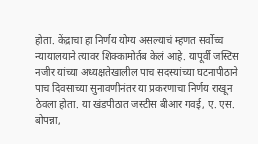होता. केंद्राचा हा निर्णय योग्य असल्याचं म्हणत सर्वोच्च न्यायालयाने त्यावर शिक्कामोर्तब केलं आहे. यापूर्वी जस्टिस नजीर यांच्या अध्यक्षतेखालील पाच सदस्यांच्या घटनापीठाने पाच दिवसाच्या सुनावणीनंतर या प्रकरणाचा निर्णय राखून ठेवला होता. या खंडपीठात जस्टीस बीआर गवई, ए. एस. बोपन्ना,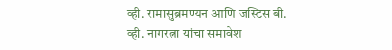व्ही. रामासुब्रमण्यन आणि जस्टिस बी. व्ही. नागरत्ना यांचा समावेश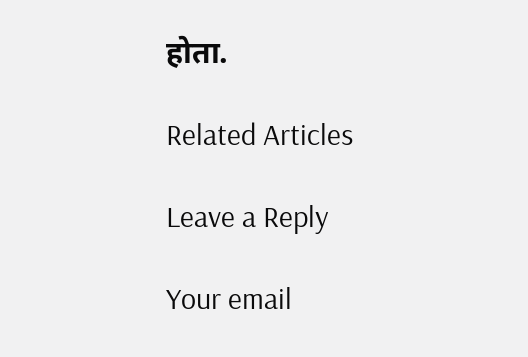होता.

Related Articles

Leave a Reply

Your email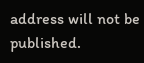address will not be published.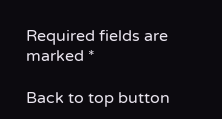Required fields are marked *

Back to top button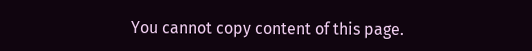You cannot copy content of this page.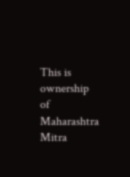This is ownership of Maharashtra Mitra